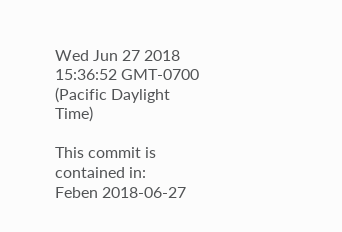Wed Jun 27 2018 15:36:52 GMT-0700 (Pacific Daylight Time)

This commit is contained in:
Feben 2018-06-27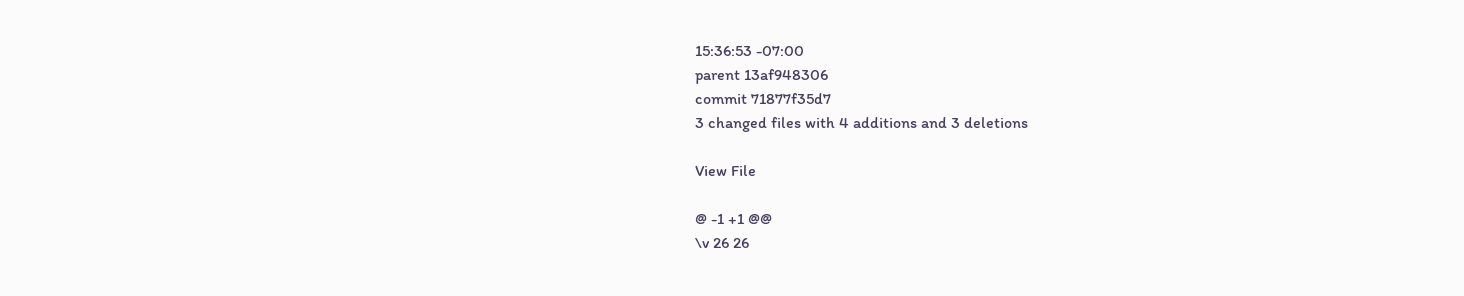15:36:53 -07:00
parent 13af948306
commit 71877f35d7
3 changed files with 4 additions and 3 deletions

View File

@ -1 +1 @@
\v 26 26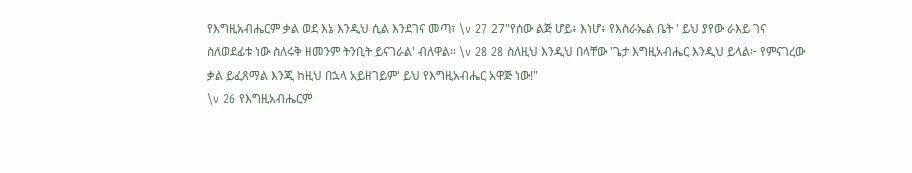የእግዚአብሔርም ቃል ወደ እኔ እንዲህ ሲል እንደገና መጣ፣ \v 27 27"የሰው ልጅ ሆይ፥ እነሆ፥ የእስራኤል ቤት ' ይህ ያየው ራእይ ገና ስለወደፊቱ ነው ስለሩቅ ዘመንም ትንቢት ይናገራል' ብለዋል። \v 28 28 ስለዚህ እንዲህ በላቸው 'ጌታ እግዚአብሔር እንዲህ ይላል፦ የምናገረው ቃል ይፈጸማል እንጂ ከዚህ በኋላ አይዘገይም' ይህ የእግዚአብሔር አዋጅ ነው!"
\v 26 የእግዚአብሔርም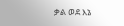ቃል ወደ እኔ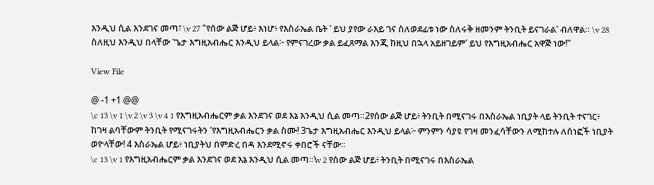እንዲህ ሲል እንደገና መጣ፣ \v 27 "የሰው ልጅ ሆይ፥ እነሆ፥ የእስራኤል ቤት ' ይህ ያየው ራእይ ገና ስለወደፊቱ ነው ስለሩቅ ዘመንም ትንቢት ይናገራል' ብለዋል። \v 28 ስለዚህ እንዲህ በላቸው 'ጌታ እግዚአብሔር እንዲህ ይላል፦ የምናገረው ቃል ይፈጸማል እንጂ ከዚህ በኋላ አይዘገይም' ይህ የእግዚአብሔር አዋጅ ነው!"

View File

@ -1 +1 @@
\c 13 \v 1 \v 2 \v 3 \v 4 1 የእግዚአብሔርም ቃል እንደገና ወደ እኔ እንዲህ ሲል መጣ።2የሰው ልጅ ሆይ፥ ትንቢት በሚናገሩ በእስራኤል ነቢያት ላይ ትንቢት ተናገር፥ ከገዛ ልባቸውም ትንቢት የሚናገሩትን 'የእግዚአብሔርን ቃል ስሙ! 3ጌታ እግዚአብሔር እንዲህ ይላል፦ ምንምን ሳያዩ የገዛ መንፈሳቸውን ለሚከተሉ ለሰነፎች ነቢያት ወዮላቸው! 4 እስራኤል ሆይ፥ ነቢያትህ በምድረ በዳ እንደሚኖሩ ቀበሮች ናቸው።
\c 13 \v 1 የእግዚአብሔርም ቃል እንደገና ወደ እኔ እንዲህ ሲል መጣ።\v 2 የሰው ልጅ ሆይ፥ ትንቢት በሚናገሩ በእስራኤል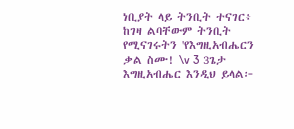ነቢያት ላይ ትንቢት ተናገር፥ ከገዛ ልባቸውም ትንቢት የሚናገሩትን 'የእግዚአብሔርን ቃል ስሙ! \v 3 3ጌታ እግዚአብሔር እንዲህ ይላል፦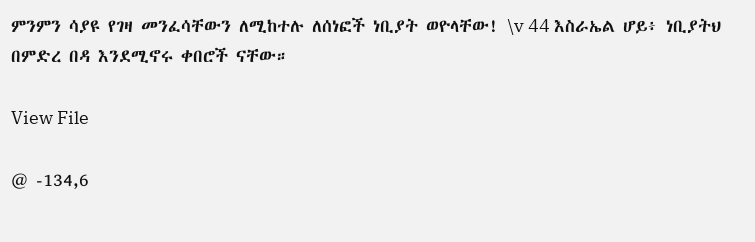ምንምን ሳያዩ የገዛ መንፈሳቸውን ለሚከተሉ ለሰነፎች ነቢያት ወዮላቸው! \v 44 እስራኤል ሆይ፥ ነቢያትህ በምድረ በዳ እንደሚኖሩ ቀበሮች ናቸው።

View File

@ -134,6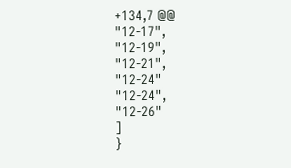+134,7 @@
"12-17",
"12-19",
"12-21",
"12-24"
"12-24",
"12-26"
]
}